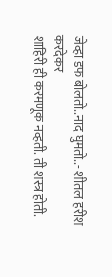जेव्हा डफ बोलतो..नाद घुमतो..- शीतल हरीश करदेकर
शाहिरी ही करमणूक नव्हती. ती शस्त्र होती.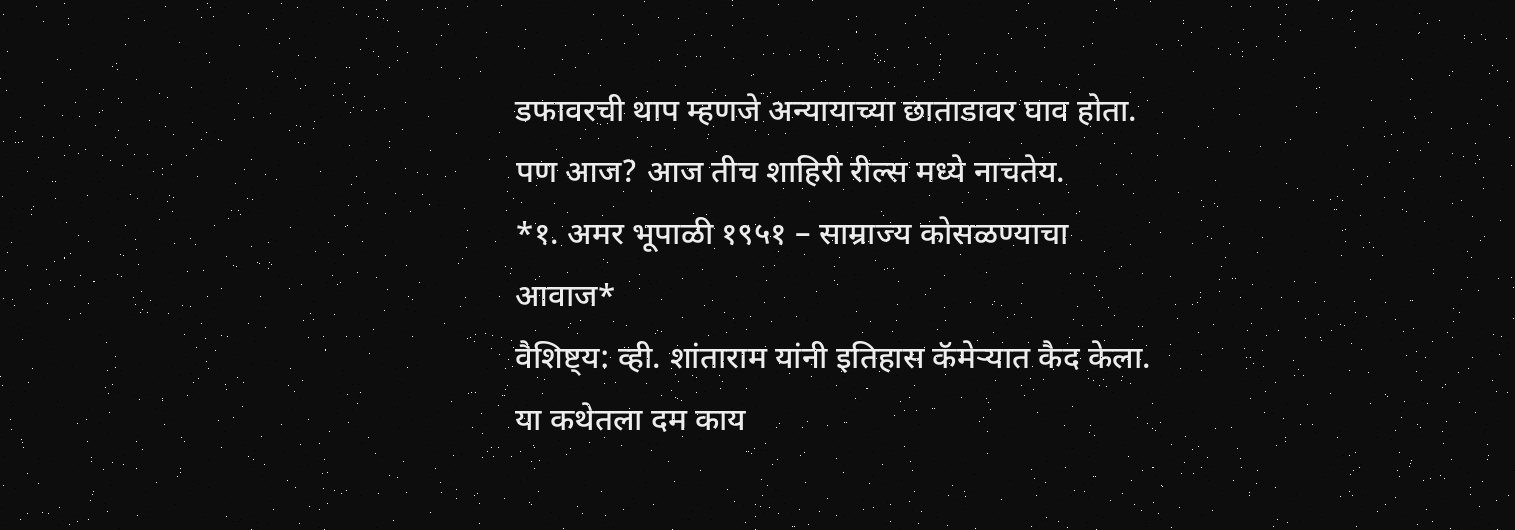डफावरची थाप म्हणजे अन्यायाच्या छाताडावर घाव होता.
पण आज? आज तीच शाहिरी रील्स मध्ये नाचतेय.
*१. अमर भूपाळी १९५१ – साम्राज्य कोसळण्याचा आवाज*
वैशिष्ट्य: व्ही. शांताराम यांनी इतिहास कॅमेऱ्यात कैद केला.
या कथेतला दम काय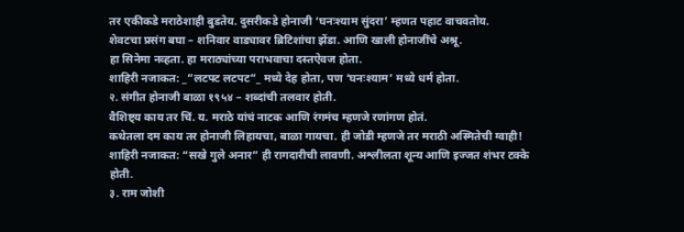तर एकीकडे मराठेशाही बुडतेय. दुसरीकडे होनाजी ‘घनःश्याम सुंदरा’ म्हणत पहाट वाचवतोय.
शेवटचा प्रसंग बघा – शनिवार वाड्यावर ब्रिटिशांचा झेंडा. आणि खाली होनाजींचे अश्रू.
हा सिनेमा नव्हता. हा मराठ्यांच्या पराभवाचा दस्तऐवज होता.
शाहिरी नजाकत: _”लटपट लटपट”_ मध्ये देह होता, पण ‘घनःश्याम’ मध्ये धर्म होता.
२. संगीत होनाजी बाळा १९५४ – शब्दांची तलवार होती.
वैशिष्ट्य काय तर चिं. य. मराठे यांचं नाटक आणि रंगमंच म्हणजे रणांगण होतं.
कथेतला दम काय तर होनाजी लिहायचा, बाळा गायचा. ही जोडी म्हणजे तर मराठी अस्मितेची ग्वाही!
शाहिरी नजाकत: “सखे गुले अनार” ही रागदारीची लावणी. अश्लीलता शून्य आणि इज्जत शंभर टक्के होती.
३. राम जोशी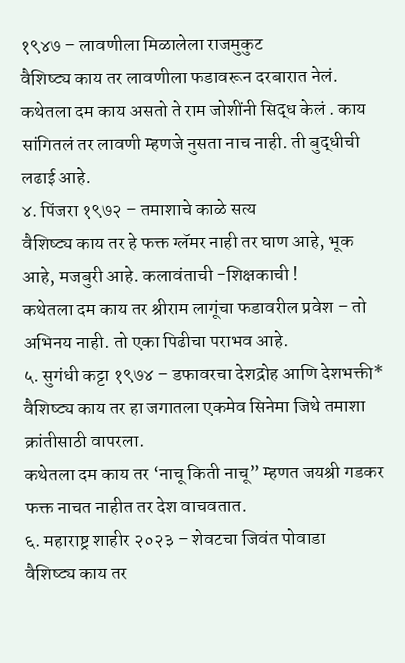१९४७ – लावणीला मिळालेला राजमुकुट
वैशिष्ट्य काय तर लावणीला फडावरून दरबारात नेलं.
कथेतला दम काय असतो ते राम जोशींनी सिद्ध केलं . काय सांगितलं तर लावणी म्हणजे नुसता नाच नाही. ती बुद्धीची लढाई आहे.
४. पिंजरा १९७२ – तमाशाचे काळे सत्य
वैशिष्ट्य काय तर हे फक्त ग्लॅमर नाही तर घाण आहे, भूक आहे, मजबुरी आहे. कलावंताची -शिक्षकाची !
कथेतला दम काय तर श्रीराम लागूंचा फडावरील प्रवेश – तो अभिनय नाही. तो एका पिढीचा पराभव आहे.
५. सुगंधी कट्टा १९७४ – डफावरचा देशद्रोह आणि देशभक्ती*
वैशिष्ट्य काय तर हा जगातला एकमेव सिनेमा जिथे तमाशा क्रांतीसाठी वापरला.
कथेतला दम काय तर ‘नाचू किती नाचू” म्हणत जयश्री गडकर फक्त नाचत नाहीत तर देश वाचवतात.
६. महाराष्ट्र शाहीर २०२३ – शेवटचा जिवंत पोवाडा
वैशिष्ट्य काय तर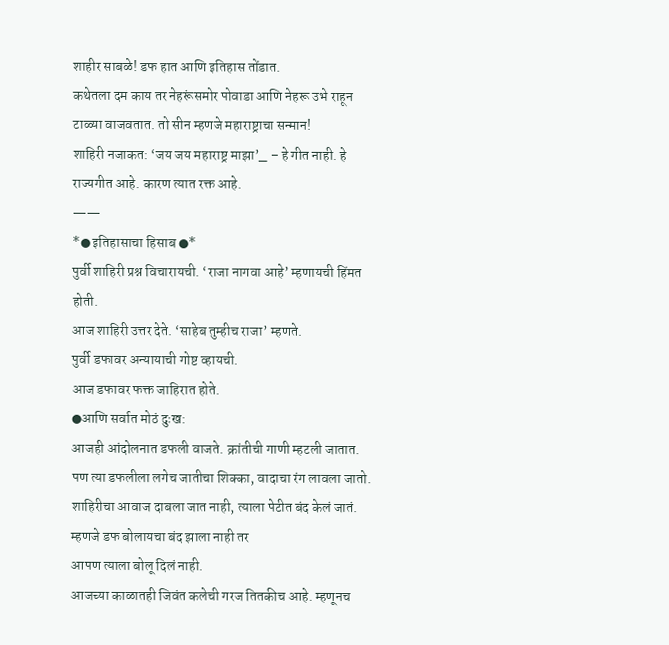शाहीर साबळे! डफ हात आणि इतिहास तोंडात.
कथेतला दम काय तर नेहरूंसमोर पोवाडा आणि नेहरू उभे राहून टाळ्या वाजवतात. तो सीन म्हणजे महाराष्ट्राचा सन्मान!
शाहिरी नजाकत: ‘जय जय महाराष्ट्र माझा’_ – हे गीत नाही. हे राज्यगीत आहे. कारण त्यात रक्त आहे.
——
*● इतिहासाचा हिसाब ●*
पुर्वी शाहिरी प्रश्न विचारायची. ‘राजा नागवा आहे’ म्हणायची हिंमत होती.
आज शाहिरी उत्तर देते. ‘साहेब तुम्हीच राजा’ म्हणते.
पुर्वी डफावर अन्यायाची गोष्ट व्हायची.
आज डफावर फक्त जाहिरात होते.
●आणि सर्वात मोठं दुःख:
आजही आंदोलनात डफली वाजते. क्रांतीची गाणी म्हटली जातात.
पण त्या डफलीला लगेच जातीचा शिक्का, वादाचा रंग लावला जातो.
शाहिरीचा आवाज दाबला जात नाही, त्याला पेटीत बंद केलं जातं.
म्हणजे डफ बोलायचा बंद झाला नाही तर
आपण त्याला बोलू दिलं नाही.
आजच्या काळातही जिवंत कलेची गरज तितकीच आहे. म्हणूनच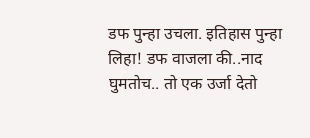डफ पुन्हा उचला. इतिहास पुन्हा लिहा! डफ वाजला की..नाद घुमतोच.. तो एक उर्जा देतो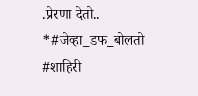.प्रेरणा देतो..
*#जेव्हा_डफ_बोलतो #शाहिरी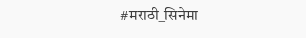#मराठी_सिनेमा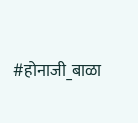#होनाजी_बाळा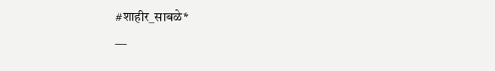#शाहीर_साबळे*
—